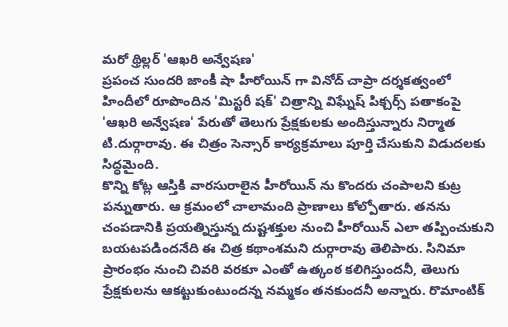మరో థ్రిల్లర్ 'ఆఖరి అన్వేషణ'
ప్రపంచ సుందరి జాంకీ షా హీరోయిన్ గా వినోద్ చాప్రా దర్శకత్వంలో హిందీలో రూపొందిన 'మిస్టరీ షక్' చిత్రాన్ని విఘ్నేష్ పిక్చర్స్ పతాకంపై 'ఆఖరి అన్వేషణ' పేరుతో తెలుగు ప్రేక్షకులకు అందిస్తున్నారు నిర్మాత టి.దుర్గారావు. ఈ చిత్రం సెన్సార్ కార్యక్రమాలు పూర్తి చేసుకుని విడుదలకు సిద్ధమైంది.
కొన్ని కోట్ల ఆస్తికి వారసురాలైన హీరోయిన్ ను కొందరు చంపాలని కుట్ర పన్నుతారు. ఆ క్రమంలో చాలామంది ప్రాణాలు కోల్పోతారు. తనను చంపడానికి ప్రయత్నిస్తున్న దుష్టశక్తుల నుంచి హీరోయిన్ ఎలా తప్పించుకుని బయటపడిందనేది ఈ చిత్ర కథాంశమని దుర్గారావు తెలిపారు. సినిమా ప్రారంభం నుంచి చివరి వరకూ ఎంతో ఉత్కంఠ కలిగిస్తుందనీ, తెలుగు ప్రేక్షకులను ఆకట్టుకుంటుందన్న నమ్మకం తనకుందనీ అన్నారు. రొమాంటిక్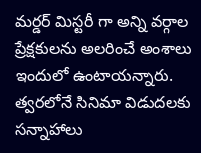మర్డర్ మిస్టరీ గా అన్ని వర్గాల ప్రేక్షకులను అలరించే అంశాలు ఇందులో ఉంటాయన్నారు. త్వరలోనే సినిమా విడుదలకు సన్నాహాలు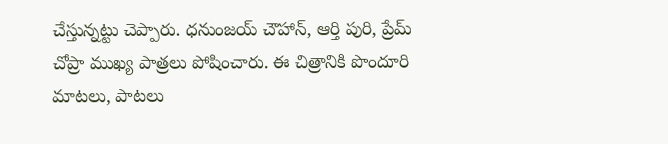చేస్తున్నట్టు చెప్పారు. ధనుంజయ్ చౌహాన్, ఆర్తి పురి, ప్రేమ్ చోప్రా ముఖ్య పాత్రలు పోషించారు. ఈ చిత్రానికి పొందూరి మాటలు, పాటలు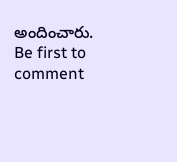అందించారు.
Be first to comment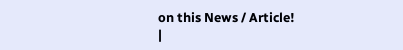on this News / Article!
|